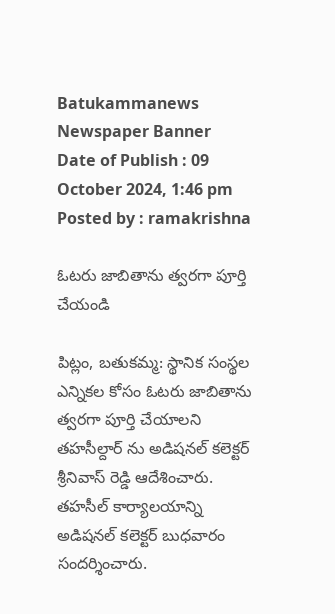Batukammanews
Newspaper Banner
Date of Publish : 09 October 2024, 1:46 pm Posted by : ramakrishna

ఓటరు జాబితాను త్వరగా పూర్తి చేయండి

పిట్లం, బతుకమ్మ: స్థానిక సంస్థల ఎన్నికల కోసం ఓటరు జాబితాను త్వరగా పూర్తి చేయాలని తహసీల్దార్ ను అడిషనల్ కలెక్టర్ శ్రీనివాస్ రెడ్డి ఆదేశించారు. తహసీల్ కార్యాలయాన్ని అడిషనల్ కలెక్టర్ బుధవారం సందర్శించారు.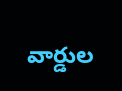వార్డుల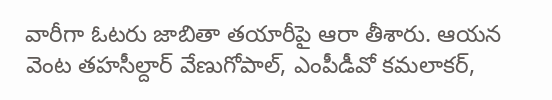వారీగా ఓటరు జాబితా తయారీపై ఆరా తీశారు. ఆయన వెంట తహసీల్దార్ వేణుగోపాల్, ఎంపీడీవో కమలాకర్,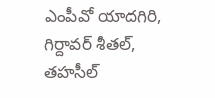ఎంపీవో యాదగిరి, గిర్దావర్ శీతల్, తహసీల్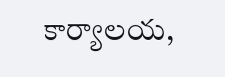కార్యాలయ,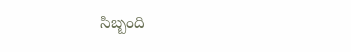సిబ్బంది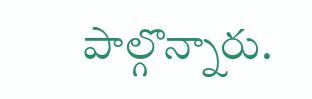పాల్గొన్నారు.